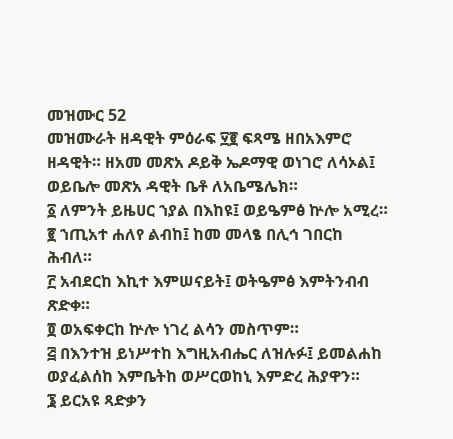መዝሙር 52
መዝሙራት ዘዳዊት ምዕራፍ ፶፪ ፍጻሜ ዘበአእምሮ ዘዳዊት። ዘአመ መጽአ ዶይቅ ኤዶማዊ ወነገሮ ለሳኦል፤ ወይቤሎ መጽአ ዳዊት ቤቶ ለአቤሜሌክ።
፩ ለምንት ይዜሀር ኀያል በእከዩ፤ ወይዔምፅ ኵሎ አሚረ።
፪ ኀጢአተ ሐለየ ልብከ፤ ከመ መላፄ በሊኅ ገበርከ ሕብለ።
፫ አብደርከ እኪተ እምሠናይት፤ ወትዔምፅ እምትንብብ ጽድቀ።
፬ ወአፍቀርከ ኵሎ ነገረ ልሳን መስጥም።
፭ በእንተዝ ይነሥተከ እግዚአብሔር ለዝሉፉ፤ ይመልሐከ ወያፈልሰከ እምቤትከ ወሥርወከኒ እምድረ ሕያዋን።
፮ ይርአዩ ጻድቃን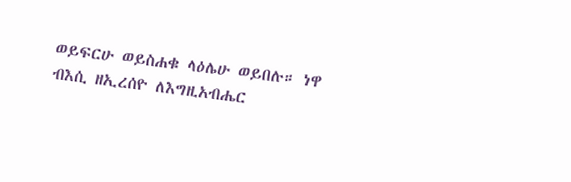ወይፍርሁ ወይስሐቁ ላዕሌሁ ወይበሉ። ነዋ ብእሲ ዘኢረሰዮ ለእግዚአብሔር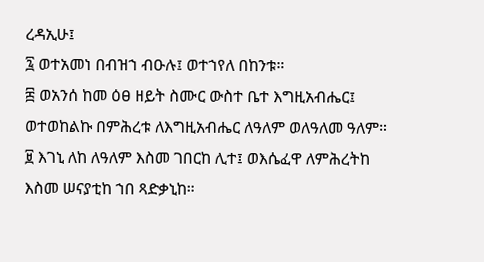ረዳኢሁ፤
፯ ወተአመነ በብዝኀ ብዑሉ፤ ወተኀየለ በከንቱ።
፰ ወአንሰ ከመ ዕፀ ዘይት ስሙር ውስተ ቤተ እግዚአብሔር፤ ወተወከልኩ በምሕረቱ ለእግዚአብሔር ለዓለም ወለዓለመ ዓለም።
፱ እገኒ ለከ ለዓለም እስመ ገበርከ ሊተ፤ ወእሴፈዋ ለምሕረትከ እስመ ሠናያቲከ ኀበ ጻድቃኒከ።